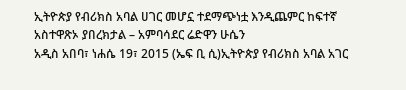ኢትዮጵያ የብሪክስ አባል ሀገር መሆኗ ተደማጭነቷ እንዲጨምር ከፍተኛ አስተዋጽኦ ያበረክታል – አምባሳደር ሬድዋን ሁሴን
አዲስ አበባ፣ ነሐሴ 19፣ 2015 (ኤፍ ቢ ሲ)ኢትዮጵያ የብሪክስ አባል አገር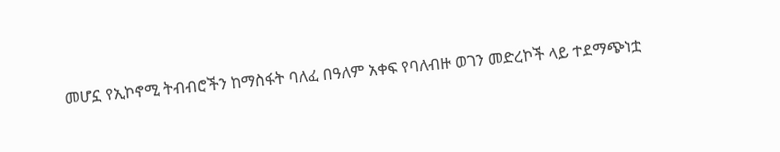መሆኗ የኢኮኖሚ ትብብሮችን ከማስፋት ባለፈ በዓለም አቀፍ የባለብዙ ወገን መድረኮች ላይ ተደማጭነቷ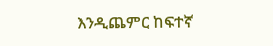እንዲጨምር ከፍተኛ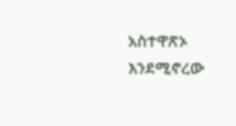አስተዋጽኦ እንደሚኖረው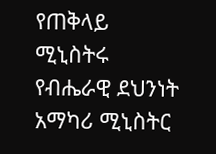የጠቅላይ ሚኒስትሩ የብሔራዊ ደህንነት አማካሪ ሚኒስትር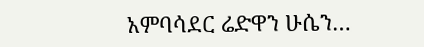አምባሳደር ሬድዋን ሁሴን…